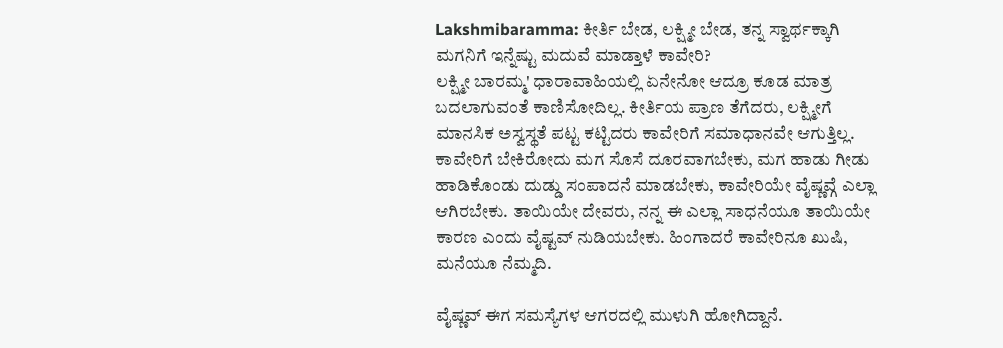Lakshmibaramma: ಕೀರ್ತಿ ಬೇಡ, ಲಕ್ಷ್ಮೀ ಬೇಡ, ತನ್ನ ಸ್ವಾರ್ಥಕ್ಕಾಗಿ ಮಗನಿಗೆ ಇನ್ನೆಷ್ಟು ಮದುವೆ ಮಾಡ್ತಾಳೆ ಕಾವೇರಿ?
ಲಕ್ಷ್ಮೀ ಬಾರಮ್ಮ' ಧಾರಾವಾಹಿಯಲ್ಲಿ ಏನೇನೋ ಆದ್ರೂ ಕೂಡ ಮಾತ್ರ ಬದಲಾಗುವಂತೆ ಕಾಣಿಸೋದಿಲ್ಲ. ಕೀರ್ತಿಯ ಪ್ರಾಣ ತೆಗೆದರು, ಲಕ್ಷ್ಮೀಗೆ ಮಾನಸಿಕ ಅಸ್ವಸ್ಥತೆ ಪಟ್ಟ ಕಟ್ಟಿದರು ಕಾವೇರಿಗೆ ಸಮಾಧಾನವೇ ಆಗುತ್ತಿಲ್ಲ.
ಕಾವೇರಿಗೆ ಬೇಕಿರೋದು ಮಗ ಸೊಸೆ ದೂರವಾಗಬೇಕು, ಮಗ ಹಾಡು ಗೀಡು ಹಾಡಿಕೊಂಡು ದುಡ್ಡು ಸಂಪಾದನೆ ಮಾಡಬೇಕು, ಕಾವೇರಿಯೇ ವೈಷ್ಣವ್ಗೆ ಎಲ್ಲಾ ಆಗಿರಬೇಕು. ತಾಯಿಯೇ ದೇವರು, ನನ್ನ ಈ ಎಲ್ಲಾ ಸಾಧನೆಯೂ ತಾಯಿಯೇ ಕಾರಣ ಎಂದು ವೈಷ್ಟವ್ ನುಡಿಯಬೇಕು. ಹಿಂಗಾದರೆ ಕಾವೇರಿನೂ ಖುಷಿ, ಮನೆಯೂ ನೆಮ್ಮದಿ.

ವೈಷ್ಣವ್ ಈಗ ಸಮಸ್ಯೆಗಳ ಆಗರದಲ್ಲಿ ಮುಳುಗಿ ಹೋಗಿದ್ದಾನೆ.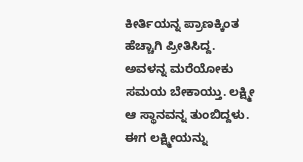ಕೀರ್ತಿಯನ್ನ ಪ್ರಾಣಕ್ಕಿಂತ ಹೆಚ್ಚಾಗಿ ಪ್ರೀತಿಸಿದ್ದ. ಅವಳನ್ನ ಮರೆಯೋಕು ಸಮಯ ಬೇಕಾಯ್ತು. ಲಕ್ಷ್ಮೀ ಆ ಸ್ಥಾನವನ್ನ ತುಂಬಿದ್ದಳು. ಈಗ ಲಕ್ಷ್ಮೀಯನ್ನು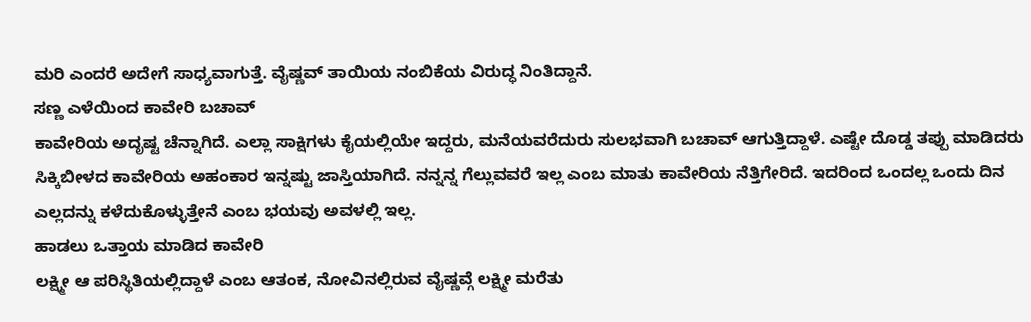ಮರಿ ಎಂದರೆ ಅದೇಗೆ ಸಾಧ್ಯವಾಗುತ್ತೆ. ವೈಷ್ಣವ್ ತಾಯಿಯ ನಂಬಿಕೆಯ ವಿರುದ್ಧ ನಿಂತಿದ್ದಾನೆ.
ಸಣ್ಣ ಎಳೆಯಿಂದ ಕಾವೇರಿ ಬಚಾವ್
ಕಾವೇರಿಯ ಅದೃಷ್ಟ ಚೆನ್ನಾಗಿದೆ. ಎಲ್ಲಾ ಸಾಕ್ಷಿಗಳು ಕೈಯಲ್ಲಿಯೇ ಇದ್ದರು, ಮನೆಯವರೆದುರು ಸುಲಭವಾಗಿ ಬಚಾವ್ ಆಗುತ್ತಿದ್ದಾಳೆ. ಎಷ್ಟೇ ದೊಡ್ಡ ತಪ್ಪು ಮಾಡಿದರು ಸಿಕ್ಕಿಬೀಳದ ಕಾವೇರಿಯ ಅಹಂಕಾರ ಇನ್ನಷ್ಟು ಜಾಸ್ತಿಯಾಗಿದೆ. ನನ್ನನ್ನ ಗೆಲ್ಲುವವರೆ ಇಲ್ಲ ಎಂಬ ಮಾತು ಕಾವೇರಿಯ ನೆತ್ತಿಗೇರಿದೆ. ಇದರಿಂದ ಒಂದಲ್ಲ ಒಂದು ದಿನ ಎಲ್ಲದನ್ನು ಕಳೆದುಕೊಳ್ಳುತ್ತೇನೆ ಎಂಬ ಭಯವು ಅವಳಲ್ಲಿ ಇಲ್ಲ.
ಹಾಡಲು ಒತ್ತಾಯ ಮಾಡಿದ ಕಾವೇರಿ
ಲಕ್ಷ್ಮೀ ಆ ಪರಿಸ್ಥಿತಿಯಲ್ಲಿದ್ದಾಳೆ ಎಂಬ ಆತಂಕ, ನೋವಿನಲ್ಲಿರುವ ವೈಷ್ಣವ್ಗೆ ಲಕ್ಷ್ಮೀ ಮರೆತು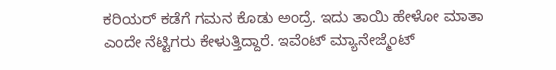ಕರಿಯರ್ ಕಡೆಗೆ ಗಮನ ಕೊಡು ಅಂದ್ರೆ. ಇದು ತಾಯಿ ಹೇಳೋ ಮಾತಾ ಎಂದೇ ನೆಟ್ಟಿಗರು ಕೇಳುತ್ತಿದ್ದಾರೆ. ಇವೆಂಟ್ ಮ್ಯಾನೇಜ್ಮೆಂಟ್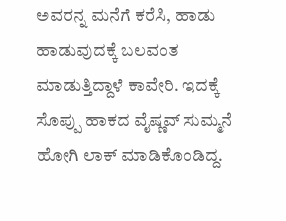ಅವರನ್ನ ಮನೆಗೆ ಕರೆಸಿ, ಹಾಡು ಹಾಡುವುದಕ್ಕೆ ಬಲವಂತ ಮಾಡುತ್ತಿದ್ದಾಳೆ ಕಾವೇರಿ. ಇದಕ್ಕೆ ಸೊಪ್ಪು ಹಾಕದ ವೈಷ್ಣವ್ ಸುಮ್ಮನೆ ಹೋಗಿ ಲಾಕ್ ಮಾಡಿಕೊಂಡಿದ್ದ.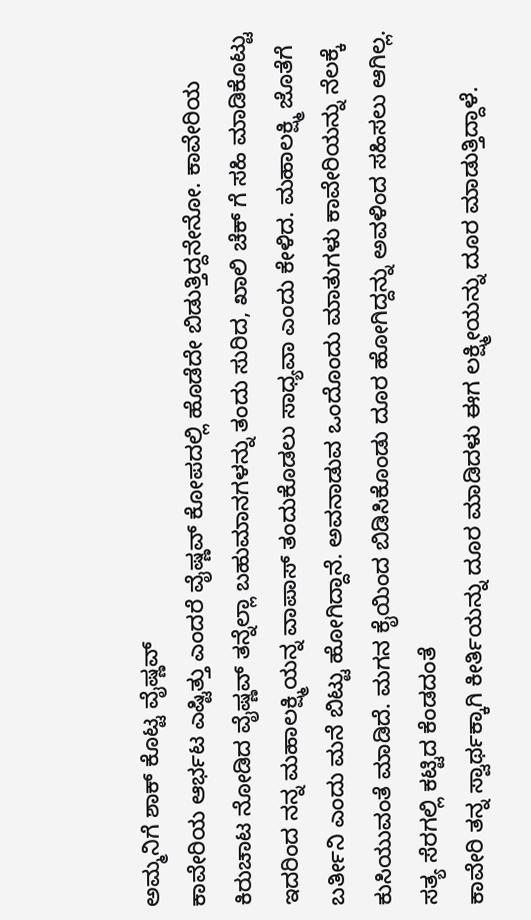ಅಮ್ಮನಿಗೆ ಶಾಕ್ ಕೊಟ್ಟ ವೈಷ್ಣವ್
ಕಾವೇರಿಯ ಆರ್ಭಟ ಎಷ್ಟಿತ್ತು ಎಂದರೆ ವೈಷ್ಣವ್ ಕೋಪದಲ್ಲಿ ಹೊಡೆದೇ ಬಿಡುತ್ತಿದ್ದನೇನೋ. ಕಾವೇರಿಯ ಕಿರುಚಾಟ ನೋಡಿದ ವೈಷ್ಣವ್ ತನ್ನೆಲ್ಲಾ ಬಹುಮಾನಗಳನ್ನು ತಂದು ಸುರಿದ, ಖಾಲಿ ಚೆಕ್ ಗೆ ಸಹಿ ಮಾಡಿಕೊಟ್ಟು ಇದರಿಂದ ನನ್ನ ಮಹಾಲಕ್ಷ್ಮಿಯನ್ನ ವಾಪಾಸ್ ತಂದುಕೊಡಲು ಸಾಧ್ಯವಾ ಎಂದು ಕೇಳಿದ. ಮಹಾಲಕ್ಷ್ಮಿ ಜೊತೆಗೆ ಬರ್ತೀನಿ ಎಂದು ಮನೆ ಬಿಟ್ಟು ಹೋಗಿದ್ದಾನೆ. ಅವನಾಡುವ ಒಂದೊಂದು ಮಾತುಗಳು ಕಾವೇರಿಯನ್ನು ನೆಲಕ್ಕೆ ಕುಸಿಯುವಂತೆ ಮಾಡಿದೆ. ಮಗನ ಕೈಯಿಂದ ಬಿಡಿಸಿಕೊಂಡು ದೂರ ಹೋಗಿದ್ದನ್ನು ಅವಳಿಂದ ಸಹಿಸಲು ಆಗಿಲ್ಲ.
ಸತ್ಯ ಸೆರಗಲ್ಲಿ ಕಟ್ಟಿದ ಕೆಂಡದಂತೆ
ಕಾವೇರಿ ತನ್ನ ಸ್ವಾರ್ಥಕ್ಕಾಗಿ ಕೀರ್ತಿಯನ್ನು ದೂರ ಮಾಡಿದಳು ಈಗ ಲಕ್ಷ್ಮೀಯನ್ನು ದೂರ ಮಾಡುತ್ತಿದ್ದಾಳೆ.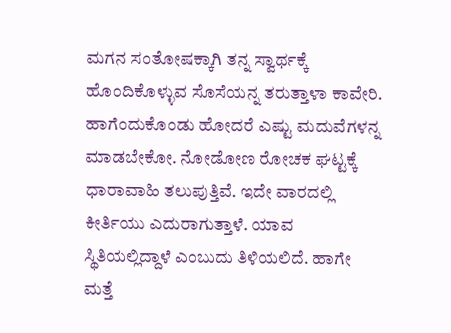ಮಗನ ಸಂತೋಷಕ್ಕಾಗಿ ತನ್ನ ಸ್ವಾರ್ಥಕ್ಕೆ ಹೊಂದಿಕೊಳ್ಳುವ ಸೊಸೆಯನ್ನ ತರುತ್ತಾಳಾ ಕಾವೇರಿ. ಹಾಗೆಂದುಕೊಂಡು ಹೋದರೆ ಎಷ್ಟು ಮದುವೆಗಳನ್ನ ಮಾಡಬೇಕೋ. ನೋಡೋಣ ರೋಚಕ ಘಟ್ಟಕ್ಕೆ ಧಾರಾವಾಹಿ ತಲುಪುತ್ತಿವೆ. ಇದೇ ವಾರದಲ್ಲಿ ಕೀರ್ತಿಯು ಎದುರಾಗುತ್ತಾಳೆ. ಯಾವ ಸ್ಥಿತಿಯಲ್ಲಿದ್ದಾಳೆ ಎಂಬುದು ತಿಳಿಯಲಿದೆ. ಹಾಗೇ ಮತ್ತೆ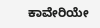ಕಾವೇರಿಯೇ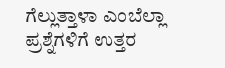ಗೆಲ್ಲುತ್ತಾಳಾ ಎಂಬೆಲ್ಲಾ ಪ್ರಶ್ನೆಗಳಿಗೆ ಉತ್ತರ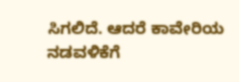ಸಿಗಲಿದೆ. ಆದರೆ ಕಾವೇರಿಯ ನಡವಳಿಕೆಗೆ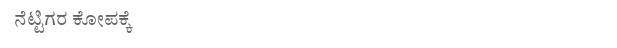ನೆಟ್ಟಿಗರ ಕೋಪಕ್ಕೆ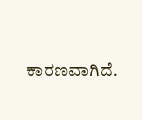ಕಾರಣವಾಗಿದೆ.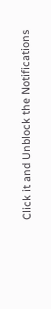Click it and Unblock the Notifications